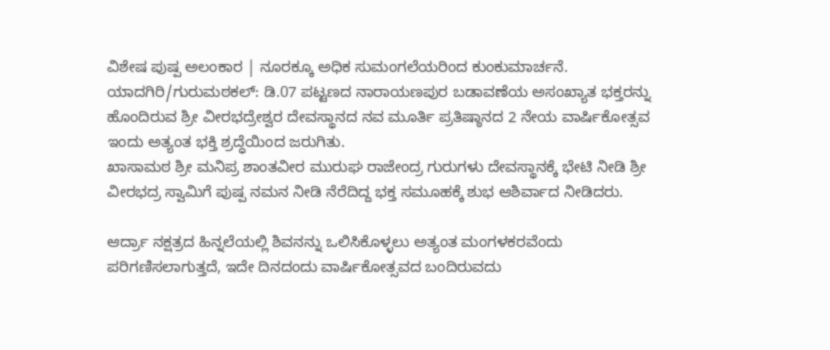ವಿಶೇಷ ಪುಷ್ಪ ಅಲಂಕಾರ | ನೂರಕ್ಕೂ ಅಧಿಕ ಸುಮಂಗಲೆಯರಿಂದ ಕುಂಕುಮಾರ್ಚನೆ.
ಯಾದಗಿರಿ/ಗುರುಮಠಕಲ್: ಡಿ.07 ಪಟ್ಟಣದ ನಾರಾಯಣಪುರ ಬಡಾವಣೆಯ ಅಸಂಖ್ಯಾತ ಭಕ್ತರನ್ನು ಹೊಂದಿರುವ ಶ್ರೀ ವೀರಭದ್ರೇಶ್ವರ ದೇವಸ್ಥಾನದ ನವ ಮೂರ್ತಿ ಪ್ರತಿಷ್ಠಾನದ 2 ನೇಯ ವಾರ್ಷಿಕೋತ್ಸವ ಇಂದು ಅತ್ಯಂತ ಭಕ್ತಿ ಶ್ರದ್ಧೆಯಿಂದ ಜರುಗಿತು.
ಖಾಸಾಮಠ ಶ್ರೀ ಮನಿಪ್ರ ಶಾಂತವೀರ ಮುರುಘ ರಾಜೇಂದ್ರ ಗುರುಗಳು ದೇವಸ್ಥಾನಕ್ಕೆ ಭೇಟಿ ನೀಡಿ ಶ್ರೀ ವೀರಭದ್ರ ಸ್ವಾಮಿಗೆ ಪುಷ್ಪ ನಮನ ನೀಡಿ ನೆರೆದಿದ್ದ ಭಕ್ತ ಸಮೂಹಕ್ಕೆ ಶುಭ ಆಶಿರ್ವಾದ ನೀಡಿದರು.

ಆರ್ದ್ರಾ ನಕ್ಷತ್ರದ ಹಿನ್ನಲೆಯಲ್ಲಿ ಶಿವನನ್ನು ಒಲಿಸಿಕೊಳ್ಳಲು ಅತ್ಯಂತ ಮಂಗಳಕರವೆಂದು ಪರಿಗಣಿಸಲಾಗುತ್ತದೆ, ಇದೇ ದಿನದಂದು ವಾರ್ಷಿಕೋತ್ಸವದ ಬಂದಿರುವದು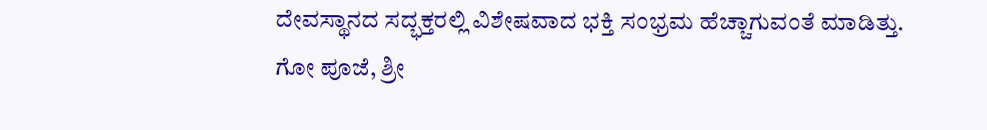ದೇವಸ್ಥಾನದ ಸದ್ಭಕ್ತರಲ್ಲಿ ವಿಶೇಷವಾದ ಭಕ್ತಿ ಸಂಭ್ರಮ ಹೆಚ್ಚಾಗುವಂತೆ ಮಾಡಿತ್ತು.
ಗೋ ಪೂಜೆ, ಶ್ರೀ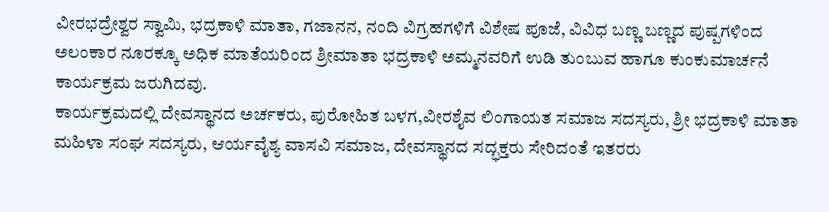ವೀರಭದ್ರೇಶ್ವರ ಸ್ವಾಮಿ, ಭದ್ರಕಾಳಿ ಮಾತಾ, ಗಜಾನನ, ನಂದಿ ವಿಗ್ರಹಗಳಿಗೆ ವಿಶೇಷ ಪೂಜೆ, ವಿವಿಧ ಬಣ್ಣ ಬಣ್ಣದ ಪುಷ್ಪಗಳಿಂದ ಅಲಂಕಾರ ನೂರಕ್ಕೂ ಅಧಿಕ ಮಾತೆಯರಿಂದ ಶ್ರೀಮಾತಾ ಭದ್ರಕಾಳಿ ಅಮ್ಮನವರಿಗೆ ಉಡಿ ತುಂಬುವ ಹಾಗೂ ಕುಂಕುಮಾರ್ಚನೆ ಕಾರ್ಯಕ್ರಮ ಜರುಗಿದವು.
ಕಾರ್ಯಕ್ರಮದಲ್ಲಿ ದೇವಸ್ಥಾನದ ಅರ್ಚಕರು, ಪುರೋಹಿತ ಬಳಗ,ವೀರಶೈವ ಲಿಂಗಾಯತ ಸಮಾಜ ಸದಸ್ಯರು, ಶ್ರೀ ಭದ್ರಕಾಳಿ ಮಾತಾ ಮಹಿಳಾ ಸಂಘ ಸದಸ್ಯರು, ಆರ್ಯವೈಶ್ಯ ವಾಸವಿ ಸಮಾಜ, ದೇವಸ್ಥಾನದ ಸದ್ಭಕ್ತರು ಸೇರಿದಂತೆ ಇತರರು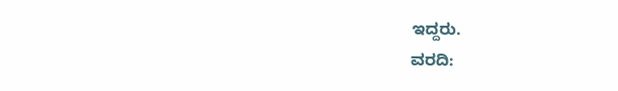ಇದ್ದರು.
ವರದಿ: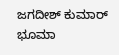ಜಗದೀಶ್ ಕುಮಾರ್ ಭೂಮಾ